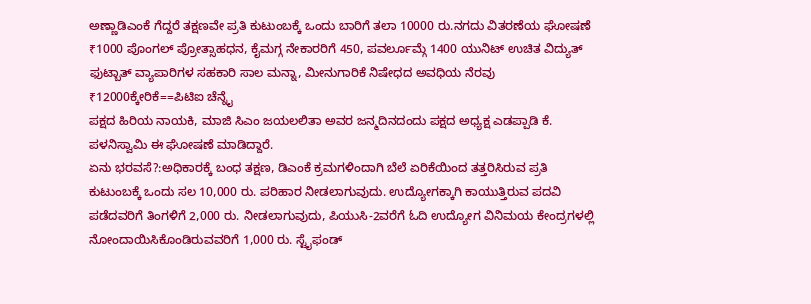ಅಣ್ಣಾಡಿಎಂಕೆ ಗೆದ್ದರೆ ತಕ್ಷಣವೇ ಪ್ರತಿ ಕುಟುಂಬಕ್ಕೆ ಒಂದು ಬಾರಿಗೆ ತಲಾ 10000 ರು.ನಗದು ವಿತರಣೆಯ ಘೋಷಣೆ
₹1000 ಪೊಂಗಲ್ ಪ್ರೋತ್ಸಾಹಧನ, ಕೈಮಗ್ಗ ನೇಕಾರರಿಗೆ 450, ಪವರ್ಲೂಮ್ಗೆ 1400 ಯುನಿಟ್ ಉಚಿತ ವಿದ್ಯುತ್
ಫುಟ್ಬಾತ್ ವ್ಯಾಪಾರಿಗಳ ಸಹಕಾರಿ ಸಾಲ ಮನ್ನಾ, ಮೀನುಗಾರಿಕೆ ನಿಷೇಧದ ಅವಧಿಯ ನೆರವು ₹12000ಕ್ಕೇರಿಕೆ==ಪಿಟಿಐ ಚೆನ್ನೈ
ಪಕ್ಷದ ಹಿರಿಯ ನಾಯಕಿ, ಮಾಜಿ ಸಿಎಂ ಜಯಲಲಿತಾ ಅವರ ಜನ್ಮದಿನದಂದು ಪಕ್ಷದ ಅಧ್ಯಕ್ಷ ಎಡಪ್ಪಾಡಿ ಕೆ. ಪಳನಿಸ್ವಾಮಿ ಈ ಘೋಷಣೆ ಮಾಡಿದ್ದಾರೆ.
ಏನು ಭರವಸೆ?:ಅಧಿಕಾರಕ್ಕೆ ಬಂಧ ತಕ್ಷಣ, ಡಿಎಂಕೆ ಕ್ರಮಗಳಿಂದಾಗಿ ಬೆಲೆ ಏರಿಕೆಯಿಂದ ತತ್ತರಿಸಿರುವ ಪ್ರತಿ ಕುಟುಂಬಕ್ಕೆ ಒಂದು ಸಲ 10,000 ರು. ಪರಿಹಾರ ನೀಡಲಾಗುವುದು. ಉದ್ಯೋಗಕ್ಕಾಗಿ ಕಾಯುತ್ತಿರುವ ಪದವಿ ಪಡೆದವರಿಗೆ ತಿಂಗಳಿಗೆ 2,000 ರು. ನೀಡಲಾಗುವುದು, ಪಿಯುಸಿ-2ವರೆಗೆ ಓದಿ ಉದ್ಯೋಗ ವಿನಿಮಯ ಕೇಂದ್ರಗಳಲ್ಲಿ ನೋಂದಾಯಿಸಿಕೊಂಡಿರುವವರಿಗೆ 1,000 ರು. ಸ್ಟೈಫಂಡ್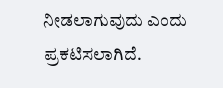ನೀಡಲಾಗುವುದು ಎಂದು ಪ್ರಕಟಿಸಲಾಗಿದೆ.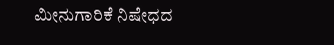ಮೀನುಗಾರಿಕೆ ನಿಷೇಧದ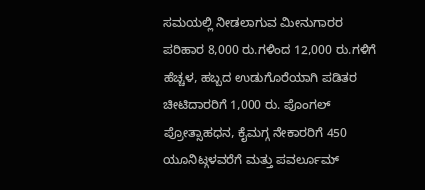ಸಮಯಲ್ಲಿ ನೀಡಲಾಗುವ ಮೀನುಗಾರರ ಪರಿಹಾರ 8,000 ರು.ಗಳಿಂದ 12,000 ರು.ಗಳಿಗೆ ಹೆಚ್ಚಳ, ಹಬ್ಬದ ಉಡುಗೊರೆಯಾಗಿ ಪಡಿತರ ಚೀಟಿದಾರರಿಗೆ 1,000 ರು. ಪೊಂಗಲ್ ಪ್ರೋತ್ಸಾಹಧನ, ಕೈಮಗ್ಗ ನೇಕಾರರಿಗೆ 450 ಯೂನಿಟ್ಗಳವರೆಗೆ ಮತ್ತು ಪವರ್ಲೂಮ್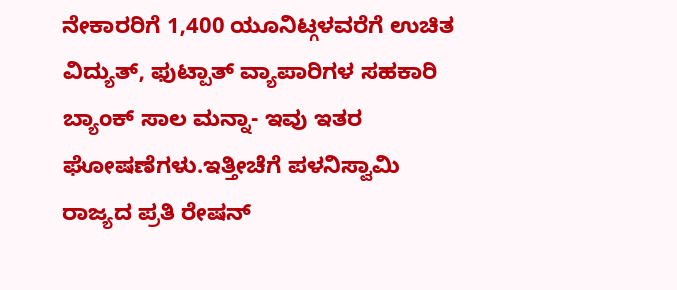ನೇಕಾರರಿಗೆ 1,400 ಯೂನಿಟ್ಗಳವರೆಗೆ ಉಚಿತ ವಿದ್ಯುತ್, ಫುಟ್ಪಾತ್ ವ್ಯಾಪಾರಿಗಳ ಸಹಕಾರಿ ಬ್ಯಾಂಕ್ ಸಾಲ ಮನ್ನಾ- ಇವು ಇತರ ಘೋಷಣೆಗಳು.ಇತ್ತೀಚೆಗೆ ಪಳನಿಸ್ವಾಮಿ ರಾಜ್ಯದ ಪ್ರತಿ ರೇಷನ್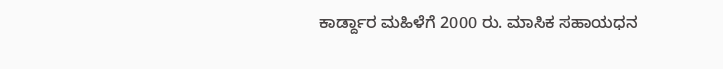ಕಾರ್ಡ್ದಾರ ಮಹಿಳೆಗೆ 2000 ರು. ಮಾಸಿಕ ಸಹಾಯಧನ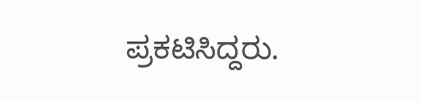ಪ್ರಕಟಿಸಿದ್ದರು.